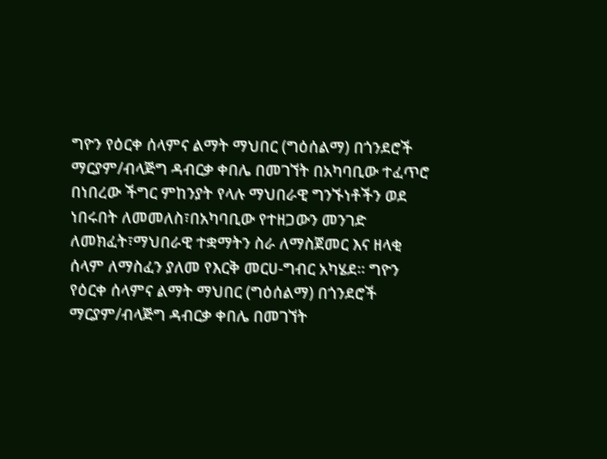ግዮን የዕርቀ ሰላምና ልማት ማህበር (ግዕሰልማ) በጎንደሮች ማርያም/ብላጅግ ዳብርቃ ቀበሌ በመገኘት በአካባቢው ተፈጥሮ በነበረው ችግር ምከንያት የላሉ ማህበራዊ ግንኙነቶችን ወደ ነበሩበት ለመመለስ፣በአካባቢው የተዘጋውን መንገድ ለመክፈት፣ማህበራዊ ተቋማትን ስራ ለማስጀመር እና ዘላቂ ሰላም ለማስፈን ያለመ የእርቅ መርሀ-ግብር አካሄደ። ግዮን የዕርቀ ሰላምና ልማት ማህበር (ግዕሰልማ) በጎንደሮች ማርያም/ብላጅግ ዳብርቃ ቀበሌ በመገኘት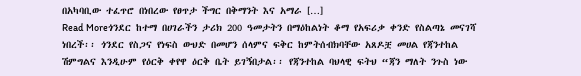በአካባቢው ተፈጥሮ በነበረው የፀጥታ ችግር በቅማንት እና አማራ […]
Read Moreጎንደር ከተማ በሀገራችን ታሪክ 200 ዓመታትን በማዕከልነት ቆማ የአፍሪቃ ቀንድ የስልጣኔ መናገሻ ነበረች፡፡ ጎንደር የስጋና የነፍስ ውህድ በመሆን ሰላምና ፍቅር ከምትሰብክባቸው አጸዶቿ መሀል የጃንተከል ሽምግልና እንዲሁም የዕርቅ ቀየዋ ዕርቅ ቤት ይገኝበታል፡፡ የጃንተከል ባህላዊ ፍትህ “ጃን ማለት ንጉስ ነው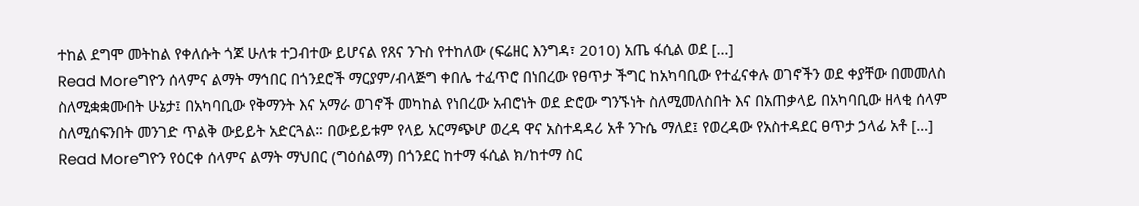ተከል ደግሞ መትከል የቀለሱት ጎጆ ሁለቱ ተጋብተው ይሆናል የጸና ንጉስ የተከለው (ፍሬዘር እንግዳ፣ 2010) አጤ ፋሲል ወደ […]
Read Moreግዮን ሰላምና ልማት ማኅበር በጎንደሮች ማርያም/ብላጅግ ቀበሌ ተፈጥሮ በነበረው የፀጥታ ችግር ከአካባቢው የተፈናቀሉ ወገኖችን ወደ ቀያቸው በመመለስ ስለሚቋቋሙበት ሁኔታ፤ በአካባቢው የቅማንት እና አማራ ወገኖች መካከል የነበረው አብሮነት ወደ ድሮው ግንኙነት ስለሚመለስበት እና በአጠቃላይ በአካባቢው ዘላቂ ሰላም ስለሚሰፍንበት መንገድ ጥልቅ ውይይት አድርጓል። በውይይቱም የላይ አርማጭሆ ወረዳ ዋና አስተዳዳሪ አቶ ንጉሴ ማለደ፤ የወረዳው የአስተዳደር ፀጥታ ኃላፊ አቶ […]
Read Moreግዮን የዕርቀ ሰላምና ልማት ማህበር (ግዕሰልማ) በጎንደር ከተማ ፋሲል ክ/ከተማ ስር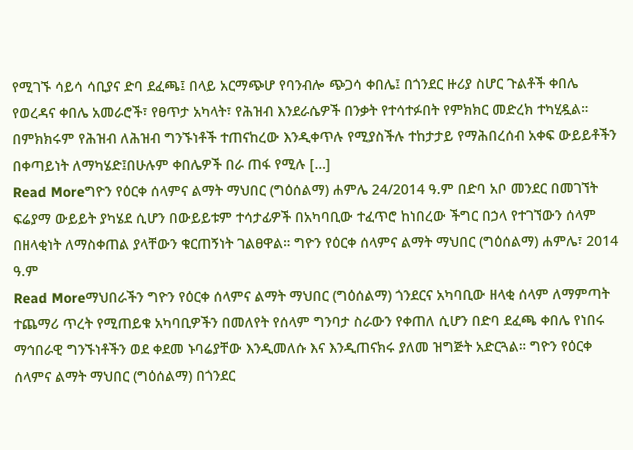የሚገኙ ሳይሳ ሳቢያና ድባ ደፈጫ፤ በላይ አርማጭሆ የባንብሎ ጭጋሳ ቀበሌ፤ በጎንደር ዙሪያ ስሆር ጉልቶች ቀበሌ የወረዳና ቀበሌ አመራሮች፣ የፀጥታ አካላት፣ የሕዝብ እንደራሴዎች በንቃት የተሳተፉበት የምክክር መድረክ ተካሂዷል። በምክክሩም የሕዝብ ለሕዝብ ግንኙነቶች ተጠናከረው እንዲቀጥሉ የሚያስችሉ ተከታታይ የማሕበረሰብ አቀፍ ውይይቶችን በቀጣይነት ለማካሄድ፤በሁሉም ቀበሌዎች በራ ጠፋ የሚሉ […]
Read Moreግዮን የዕርቀ ሰላምና ልማት ማህበር (ግዕሰልማ) ሐምሌ 24/2014 ዓ.ም በድባ አቦ መንደር በመገኘት ፍሬያማ ውይይት ያካሄደ ሲሆን በውይይቱም ተሳታፊዎች በአካባቢው ተፈጥሮ ከነበረው ችግር በኃላ የተገኘውን ሰላም በዘላቂነት ለማስቀጠል ያላቸውን ቁርጠኝነት ገልፀዋል። ግዮን የዕርቀ ሰላምና ልማት ማህበር (ግዕሰልማ) ሐምሌ፣ 2014 ዓ.ም
Read Moreማህበራችን ግዮን የዕርቀ ሰላምና ልማት ማህበር (ግዕሰልማ) ጎንደርና አካባቢው ዘላቂ ሰላም ለማምጣት ተጨማሪ ጥረት የሚጠይቁ አካባቢዎችን በመለየት የሰላም ግንባታ ስራውን የቀጠለ ሲሆን በድባ ደፈጫ ቀበሌ የነበሩ ማኅበራዊ ግንኙነቶችን ወደ ቀደመ ኑባሬያቸው እንዲመለሱ እና እንዲጠናክሩ ያለመ ዝግጅት አድርጓል። ግዮን የዕርቀ ሰላምና ልማት ማህበር (ግዕሰልማ) በጎንደር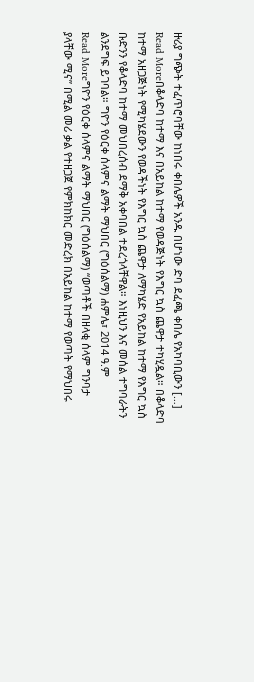ዙሪያ ግጭት ተፈጥሮባቸው ከነበሩ ቀበሌዎች አንዱ በሆነው ድባ ደፈጫ ቀበሌ የአካባቢውን […]
Read Moreበቆላድባ ከተማ እና በአይከል ከተማ የወዳጅነት የእግር ኳስ ጨዋታ ተካሂዷል። በቆላድባ ከተማ አዘጋጅነት የሚካሄደውን የወዳችነት የእግር ኳስ ጨዋታ ለማካሄድ የአይከል ከተማ የእግር ኳስ ቡድንን የቆላድባ ከተማ መህበረሰብ ደማቅ አቀባበል ተደረጎላቸዋል። እነዚህን እና መሰል ተግባራትን ልንደግፍ ይገባል። ግዮን የዕርቀ ሰላምና ልማት ማህበር (ግዕሰልማ) ሐምሌ፣ 2014 ዓ.ም
Read Moreግዮን የዕርቀ ሰላምና ልማት ማህበር (ግዕሰልማ) “ወጣቶች በዘላቂ ሰላም ግንባታ ያላቸው ሚና” በሚል መሪ ቃል የተዘጋጀ የምክከክር መድረክ በአይከል ከተማ የወጣት የማህበሩ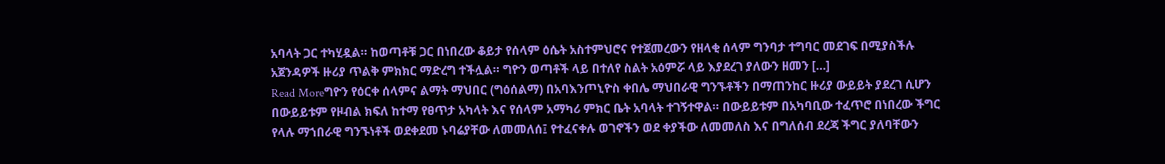አባላት ጋር ተካሂዷል። ከወጣቶቹ ጋር በነበረው ቆይታ የሰላም ዕሴት አስተምህሮና የተጀመረውን የዘላቂ ሰላም ግንባታ ተግባር መደገፍ በሚያስችሉ አጀንዳዎች ዙሪያ ጥልቅ ምክክር ማድረግ ተችሏል። ግዮን ወጣቶች ላይ በተለየ ስልት አዕምሯ ላይ እያደረገ ያለውን ዘመን […]
Read Moreግዮን የዕርቀ ሰላምና ልማት ማህበር (ግዕሰልማ) በአባእንጦኒዮስ ቀበሌ ማህበራዊ ግንኙቶችን በማጠንከር ዙሪያ ውይይት ያደረገ ሲሆን በውይይቱም የዞብል ክፍለ ከተማ የፀጥታ አካላት እና የሰላም አማካሪ ምክር ቤት አባላት ተገኝተዋል። በውይይቱም በአካባቢው ተፈጥሮ በነበረው ችግር የላሉ ማኀበራዊ ግንኙነቶች ወደቀደመ ኑባሬያቸው ለመመለሰ፤ የተፈናቀሉ ወገኖችን ወደ ቀያችው ለመመለስ እና በግለሰብ ደረጃ ችግር ያለባቸውን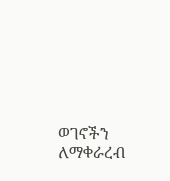ወገኖችን ለማቀራረብ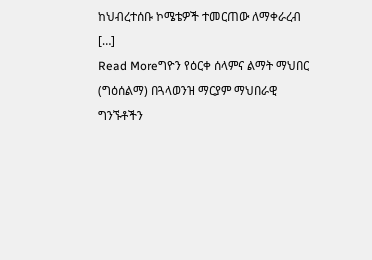ከህብረተሰቡ ኮሜቴዎች ተመርጠው ለማቀራረብ […]
Read Moreግዮን የዕርቀ ሰላምና ልማት ማህበር (ግዕሰልማ) በጓላወንዝ ማርያም ማህበራዊ ግንኙቶችን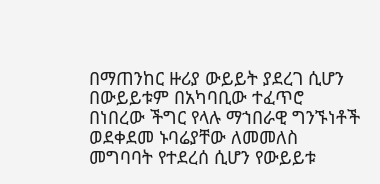በማጠንከር ዙሪያ ውይይት ያደረገ ሲሆን በውይይቱም በአካባቢው ተፈጥሮ በነበረው ችግር የላሉ ማኀበራዊ ግንኙነቶች ወደቀደመ ኑባሬያቸው ለመመለስ መግባባት የተደረሰ ሲሆን የውይይቱ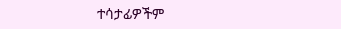ተሳታፊዎችም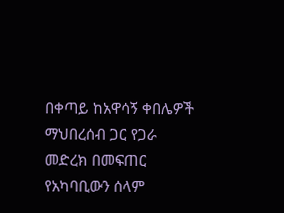በቀጣይ ከአዋሳኝ ቀበሌዎች ማህበረሰብ ጋር የጋራ መድረክ በመፍጠር የአካባቢውን ሰላም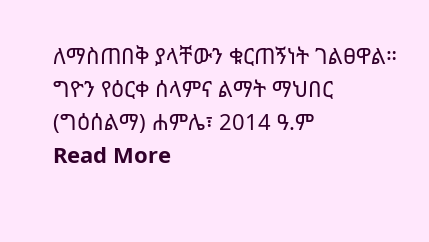ለማስጠበቅ ያላቸውን ቁርጠኝነት ገልፀዋል። ግዮን የዕርቀ ሰላምና ልማት ማህበር (ግዕሰልማ) ሐምሌ፣ 2014 ዓ.ም
Read More